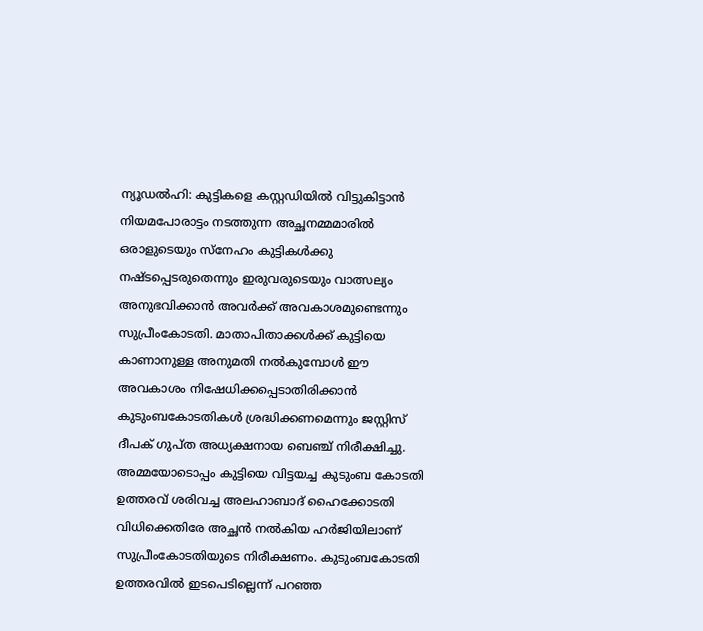ന്യൂഡൽഹി: കുട്ടികളെ കസ്റ്റഡിയിൽ വിട്ടുകിട്ടാൻ നിയമപോരാട്ടം നടത്തുന്ന അച്ഛനമ്മമാരിൽ ഒരാളുടെയും സ്നേഹം കുട്ടികൾക്കു നഷ്ടപ്പെടരുതെന്നും ഇരുവരുടെയും വാത്സല്യം അനുഭവിക്കാൻ അവർക്ക് അവകാശമുണ്ടെന്നും സുപ്രീംകോടതി. മാതാപിതാക്കൾക്ക് കുട്ടിയെ കാണാനുള്ള അനുമതി നൽകുമ്പോൾ ഈ അവകാശം നിഷേധിക്കപ്പെടാതിരിക്കാൻ കുടുംബകോടതികൾ ശ്രദ്ധിക്കണമെന്നും ജസ്റ്റിസ് ദീപക് ഗുപ്ത അധ്യക്ഷനായ ബെഞ്ച് നിരീക്ഷിച്ചു. അമ്മയോടൊപ്പം കുട്ടിയെ വിട്ടയച്ച കുടുംബ കോടതി ഉത്തരവ് ശരിവച്ച അലഹാബാദ് ഹൈക്കോടതി വിധിക്കെതിരേ അച്ഛൻ നൽകിയ ഹർജിയിലാണ് സുപ്രീംകോടതിയുടെ നിരീക്ഷണം. കുടുംബകോടതി ഉത്തരവിൽ ഇടപെടില്ലെന്ന് പറഞ്ഞ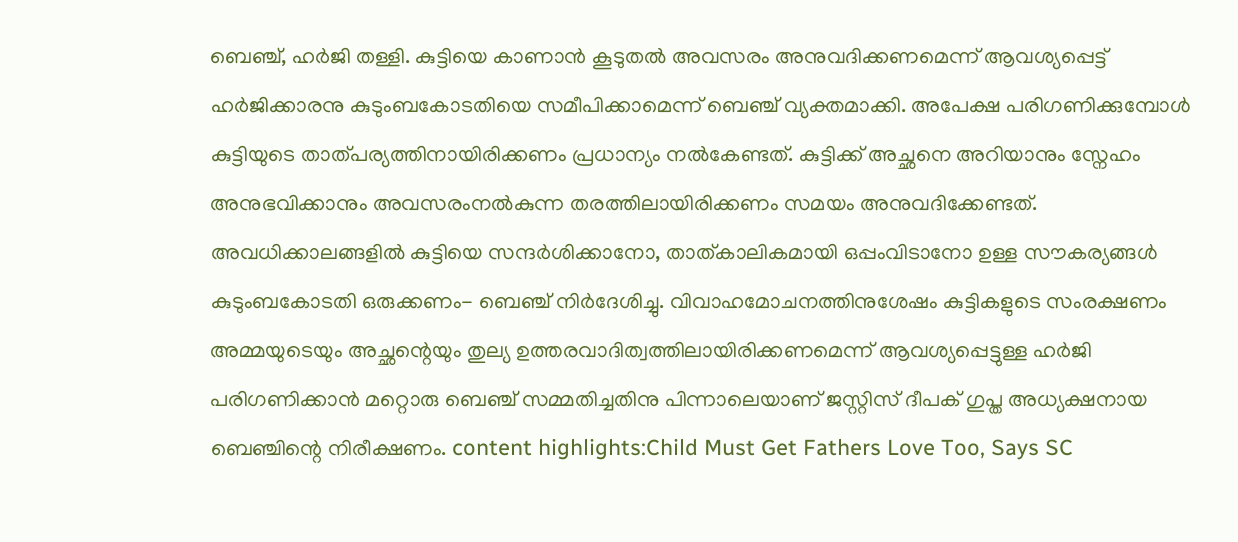ബെഞ്ച്, ഹർജി തള്ളി. കുട്ടിയെ കാണാൻ കൂടുതൽ അവസരം അനുവദിക്കണമെന്ന് ആവശ്യപ്പെട്ട് ഹർജിക്കാരനു കുടുംബകോടതിയെ സമീപിക്കാമെന്ന് ബെഞ്ച് വ്യക്തമാക്കി. അപേക്ഷ പരിഗണിക്കുമ്പോൾ കുട്ടിയുടെ താത്പര്യത്തിനായിരിക്കണം പ്രധാന്യം നൽകേണ്ടത്. കുട്ടിക്ക് അച്ഛനെ അറിയാനും സ്നേഹം അനുഭവിക്കാനും അവസരംനൽകുന്ന തരത്തിലായിരിക്കണം സമയം അനുവദിക്കേണ്ടത്. അവധിക്കാലങ്ങളിൽ കുട്ടിയെ സന്ദർശിക്കാനോ, താത്കാലികമായി ഒപ്പംവിടാനോ ഉള്ള സൗകര്യങ്ങൾ കുടുംബകോടതി ഒരുക്കണം- ബെഞ്ച് നിർദേശിച്ചു. വിവാഹമോചനത്തിനുശേഷം കുട്ടികളുടെ സംരക്ഷണം അമ്മയുടെയും അച്ഛന്റെയും തുല്യ ഉത്തരവാദിത്വത്തിലായിരിക്കണമെന്ന് ആവശ്യപ്പെട്ടുള്ള ഹർജി പരിഗണിക്കാൻ മറ്റൊരു ബെഞ്ച് സമ്മതിച്ചതിനു പിന്നാലെയാണ് ജസ്റ്റിസ് ദീപക് ഗുപ്ത അധ്യക്ഷനായ ബെഞ്ചിന്റെ നിരീക്ഷണം. content highlights:Child Must Get Fathers Love Too, Says SC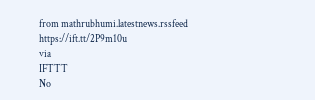from mathrubhumi.latestnews.rssfeed https://ift.tt/2P9m10u
via
IFTTT
No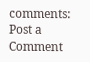comments:
Post a Comment